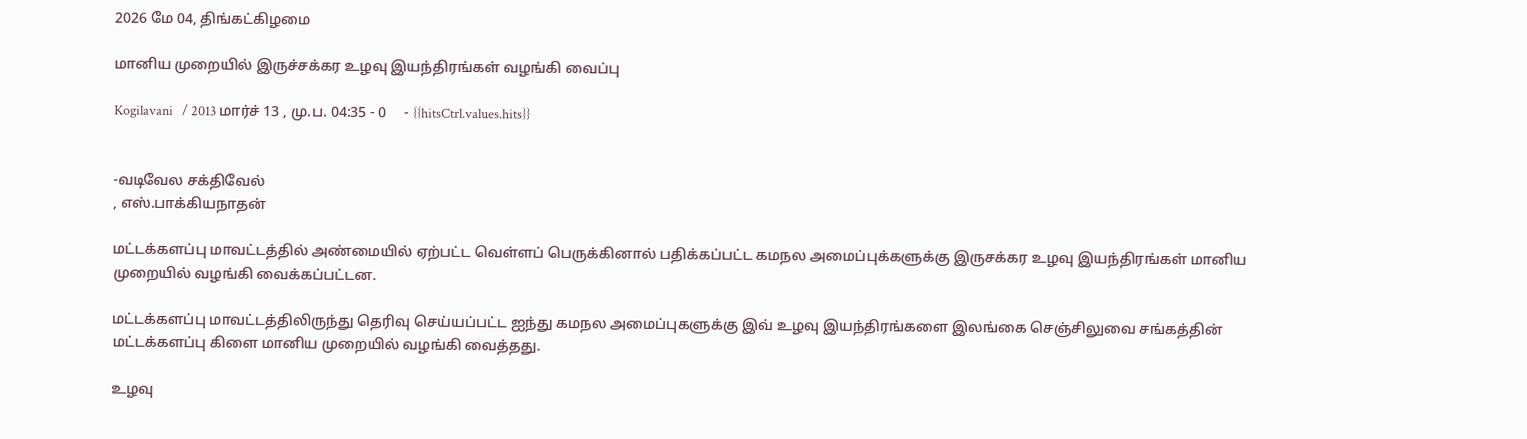2026 மே 04, திங்கட்கிழமை

மானிய முறையில் இருச்சக்கர உழவு இயந்திரங்கள் வழங்கி வைப்பு

Kogilavani   / 2013 மார்ச் 13 , மு.ப. 04:35 - 0     - {{hitsCtrl.values.hits}}


-வடிவேல சக்திவேல்
, எஸ்.பாக்கியநாதன்

மட்டக்களப்பு மாவட்டத்தில் அண்மையில் ஏற்பட்ட வெள்ளப் பெருக்கினால் பதிக்கப்பட்ட கமநல அமைப்புக்களுக்கு இருசக்கர உழவு இயந்திரங்கள் மானிய முறையில் வழங்கி வைக்கப்பட்டன.

மட்டக்களப்பு மாவட்டத்திலிருந்து தெரிவு செய்யப்பட்ட ஐந்து கமநல அமைப்புகளுக்கு இவ் உழவு இயந்திரங்களை இலங்கை செஞ்சிலுவை சங்கத்தின் மட்டக்களப்பு கிளை மானிய முறையில் வழங்கி வைத்தது.

உழவு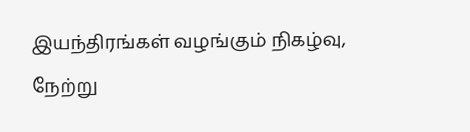இயந்திரங்கள் வழங்கும் நிகழ்வு, நேற்று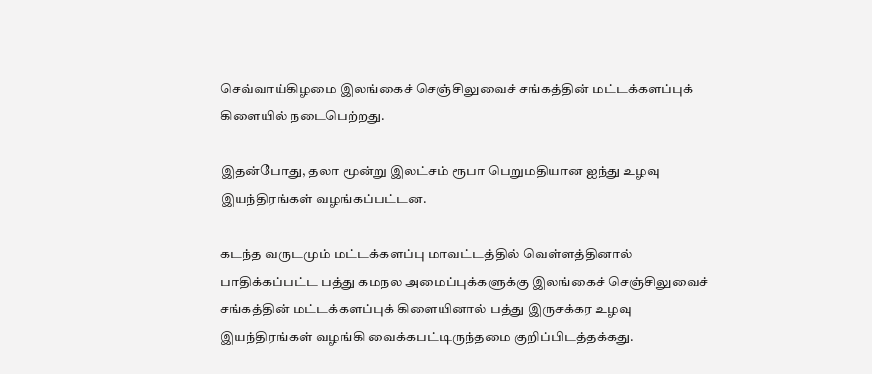செவ்வாய்கிழமை இலங்கைச் செஞ்சிலுவைச் சங்கத்தின் மட்டக்களப்புக் கிளையில் நடைபெற்றது.

இதன்போது, தலா மூன்று இலட்சம் ரூபா பெறுமதியான ஐந்து உழவு இயந்திரங்கள் வழங்கப்பட்டன.

கடந்த வருடமும் மட்டக்களப்பு மாவட்டத்தில் வெள்ளத்தினால் பாதிக்கப்பட்ட பத்து கமநல அமைப்புக்களுக்கு இலங்கைச் செஞ்சிலுவைச் சங்கத்தின் மட்டக்களப்புக் கிளையினால் பத்து இருசக்கர உழவு இயந்திரங்கள் வழங்கி வைக்கபட்டிருந்தமை குறிப்பிடத்தக்கது.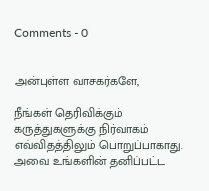Comments - 0


அன்புள்ள வாசகர்களே,

நீங்கள் தெரிவிக்கும் கருத்துகளுக்கு நிர்வாகம் எவ்விதத்திலும் பொறுப்பாகாது. அவை உங்களின் தனிப்பட்ட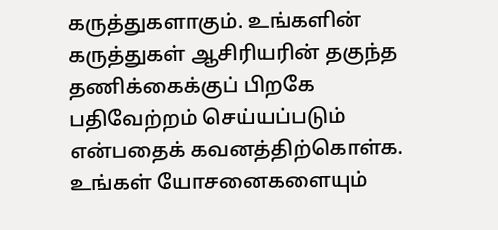கருத்துகளாகும். உங்களின் கருத்துகள் ஆசிரியரின் தகுந்த தணிக்கைக்குப் பிறகே பதிவேற்றம் செய்யப்படும் என்பதைக் கவனத்திற்கொள்க. உங்கள் யோசனைகளையும்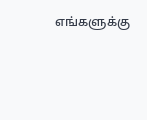எங்களுக்கு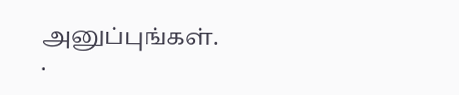அனுப்புங்கள். .